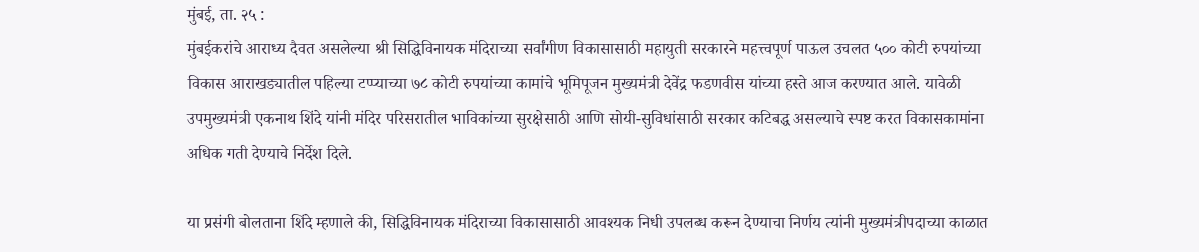मुंबई, ता. २५ :
मुंबईकरांचे आराध्य दैवत असलेल्या श्री सिद्धिविनायक मंदिराच्या सर्वांगीण विकासासाठी महायुती सरकारने महत्त्वपूर्ण पाऊल उचलत ५०० कोटी रुपयांच्या विकास आराखड्यातील पहिल्या टप्प्याच्या ७८ कोटी रुपयांच्या कामांचे भूमिपूजन मुख्यमंत्री देवेंद्र फडणवीस यांच्या हस्ते आज करण्यात आले. यावेळी उपमुख्यमंत्री एकनाथ शिंदे यांनी मंदिर परिसरातील भाविकांच्या सुरक्षेसाठी आणि सोयी-सुविधांसाठी सरकार कटिबद्ध असल्याचे स्पष्ट करत विकासकामांना अधिक गती देण्याचे निर्देश दिले.

या प्रसंगी बोलताना शिंदे म्हणाले की, सिद्धिविनायक मंदिराच्या विकासासाठी आवश्यक निधी उपलब्ध करून देण्याचा निर्णय त्यांनी मुख्यमंत्रीपदाच्या काळात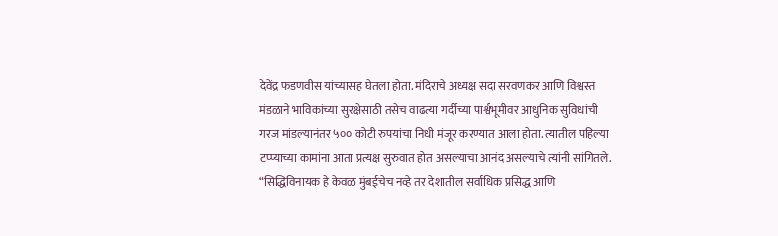देवेंद्र फडणवीस यांच्यासह घेतला होता. मंदिराचे अध्यक्ष सदा सरवणकर आणि विश्वस्त मंडळाने भाविकांच्या सुरक्षेसाठी तसेच वाढत्या गर्दीच्या पार्श्वभूमीवर आधुनिक सुविधांची गरज मांडल्यानंतर ५०० कोटी रुपयांचा निधी मंजूर करण्यात आला होता. त्यातील पहिल्या टप्प्याच्या कामांना आता प्रत्यक्ष सुरुवात होत असल्याचा आनंद असल्याचे त्यांनी सांगितले.
“सिद्धिविनायक हे केवळ मुंबईचेच नव्हे तर देशातील सर्वाधिक प्रसिद्ध आणि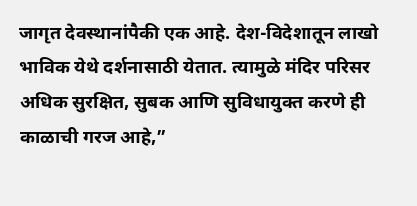जागृत देवस्थानांपैकी एक आहे. देश-विदेशातून लाखो भाविक येथे दर्शनासाठी येतात. त्यामुळे मंदिर परिसर अधिक सुरक्षित, सुबक आणि सुविधायुक्त करणे ही काळाची गरज आहे,”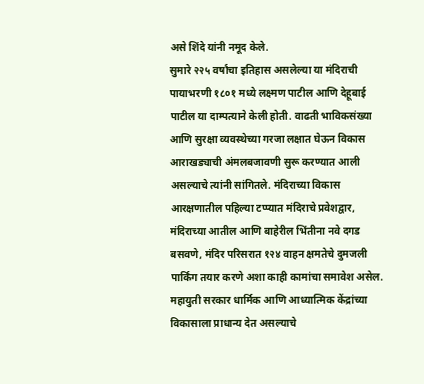असे शिंदे यांनी नमूद केले.
सुमारे २२५ वर्षांचा इतिहास असलेल्या या मंदिराची पायाभरणी १८०१ मध्ये लक्ष्मण पाटील आणि देहूबाई पाटील या दाम्पत्याने केली होती. वाढती भाविकसंख्या आणि सुरक्षा व्यवस्थेच्या गरजा लक्षात घेऊन विकास आराखड्याची अंमलबजावणी सुरू करण्यात आली असल्याचे त्यांनी सांगितले. मंदिराच्या विकास आरक्षणातील पहिल्या टप्प्यात मंदिराचे प्रवेशद्वार, मंदिराच्या आतील आणि बाहेरील भिंतीना नवे दगड बसवणे, मंदिर परिसरात १२४ वाहन क्षमतेचे दुमजली पार्किंग तयार करणे अशा काही कामांचा समावेश असेल.
महायुती सरकार धार्मिक आणि आध्यात्मिक केंद्रांच्या विकासाला प्राधान्य देत असल्याचे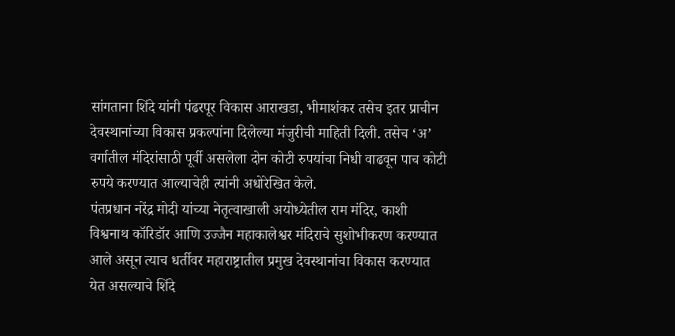सांगताना शिंदे यांनी पंढरपूर विकास आराखडा, भीमाशंकर तसेच इतर प्राचीन देवस्थानांच्या विकास प्रकल्पांना दिलेल्या मंजुरीची माहिती दिली. तसेच ‘अ’ वर्गातील मंदिरांसाठी पूर्वी असलेला दोन कोटी रुपयांचा निधी वाढवून पाच कोटी रुपये करण्यात आल्याचेही त्यांनी अधोरेखित केले.
पंतप्रधान नरेंद्र मोदी यांच्या नेतृत्वाखाली अयोध्येतील राम मंदिर, काशी विश्वनाथ कॉरिडॉर आणि उज्जैन महाकालेश्वर मंदिराचे सुशोभीकरण करण्यात आले असून त्याच धर्तीवर महाराष्ट्रातील प्रमुख देवस्थानांचा विकास करण्यात येत असल्याचे शिंदे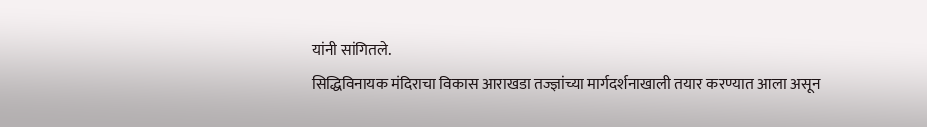यांनी सांगितले.
सिद्धिविनायक मंदिराचा विकास आराखडा तज्ज्ञांच्या मार्गदर्शनाखाली तयार करण्यात आला असून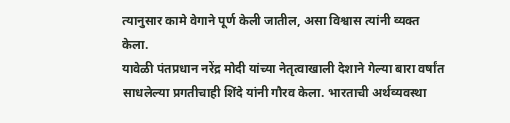त्यानुसार कामे वेगाने पूर्ण केली जातील, असा विश्वास त्यांनी व्यक्त केला.
यावेळी पंतप्रधान नरेंद्र मोदी यांच्या नेतृत्वाखाली देशाने गेल्या बारा वर्षांत साधलेल्या प्रगतीचाही शिंदे यांनी गौरव केला. भारताची अर्थव्यवस्था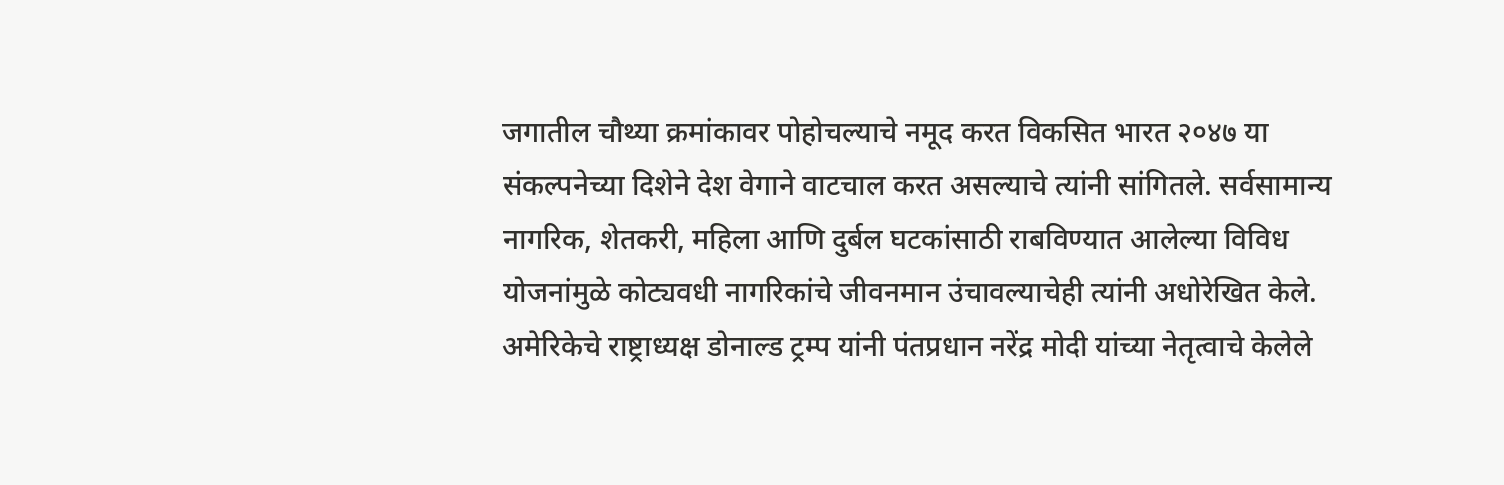जगातील चौथ्या क्रमांकावर पोहोचल्याचे नमूद करत विकसित भारत २०४७ या संकल्पनेच्या दिशेने देश वेगाने वाटचाल करत असल्याचे त्यांनी सांगितले. सर्वसामान्य नागरिक, शेतकरी, महिला आणि दुर्बल घटकांसाठी राबविण्यात आलेल्या विविध योजनांमुळे कोट्यवधी नागरिकांचे जीवनमान उंचावल्याचेही त्यांनी अधोरेखित केले.
अमेरिकेचे राष्ट्राध्यक्ष डोनाल्ड ट्रम्प यांनी पंतप्रधान नरेंद्र मोदी यांच्या नेतृत्वाचे केलेले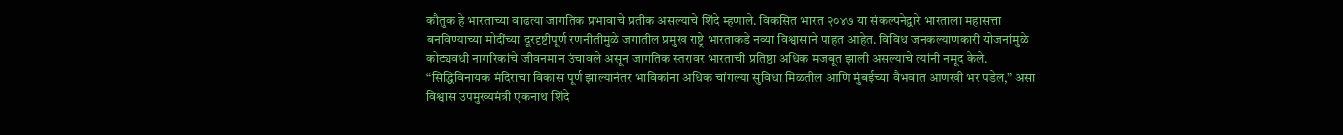कौतुक हे भारताच्या वाढत्या जागतिक प्रभावाचे प्रतीक असल्याचे शिंदे म्हणाले. विकसित भारत २०४७ या संकल्पनेद्वारे भारताला महासत्ता बनविण्याच्या मोदींच्या दूरदृष्टीपूर्ण रणनीतीमुळे जगातील प्रमुख राष्ट्रे भारताकडे नव्या विश्वासाने पाहत आहेत. विविध जनकल्याणकारी योजनांमुळे कोट्यवधी नागरिकांचे जीवनमान उंचावले असून जागतिक स्तरावर भारताची प्रतिष्ठा अधिक मजबूत झाली असल्याचे त्यांनी नमूद केले.
“सिद्धिविनायक मंदिराचा विकास पूर्ण झाल्यानंतर भाविकांना अधिक चांगल्या सुविधा मिळतील आणि मुंबईच्या वैभवात आणखी भर पडेल,” असा विश्वास उपमुख्यमंत्री एकनाथ शिंदे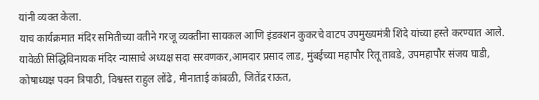यांनी व्यक्त केला.
याच कार्यक्रमात मंदिर समितीच्या वतीने गरजू व्यक्तींना सायकल आणि इंडक्शन कुकरचे वाटप उपमुख्यमंत्री शिंदे यांच्या हस्ते करण्यात आले.
यावेळी सिद्धिविनायक मंदिर न्यासाचे अध्यक्ष सदा सरवणकर,आमदार प्रसाद लाड, मुंबईच्या महापौर रितू तावडे, उपमहापौर संजय घाडी, कोषाध्यक्ष पवन त्रिपाठी, विश्वस्त राहुल लोंढे, मीनाताई कांबळी, जितेंद्र राऊत,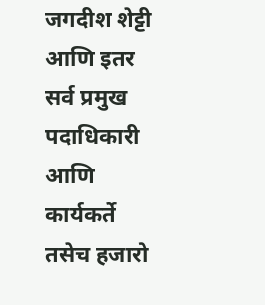जगदीश शेट्टी आणि इतर सर्व प्रमुख पदाधिकारी आणि कार्यकर्ते तसेच हजारो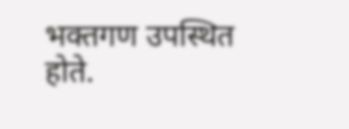भक्तगण उपस्थित होते.